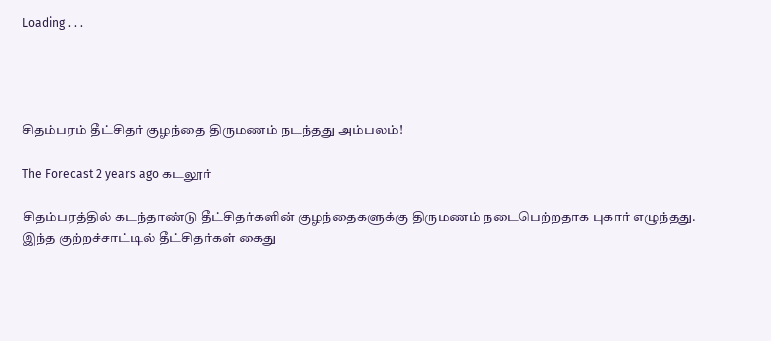Loading . . .




சிதம்பரம் தீட்சிதர் குழந்தை திருமணம் நடந்தது அம்பலம்!

The Forecast 2 years ago கடலூர்

சிதம்பரத்தில் கடந்தாண்டு தீட்சிதர்களின் குழந்தைகளுக்கு திருமணம் நடைபெற்றதாக புகார் எழுந்தது. இந்த குற்றச்சாட்டில் தீட்சிதர்கள் கைது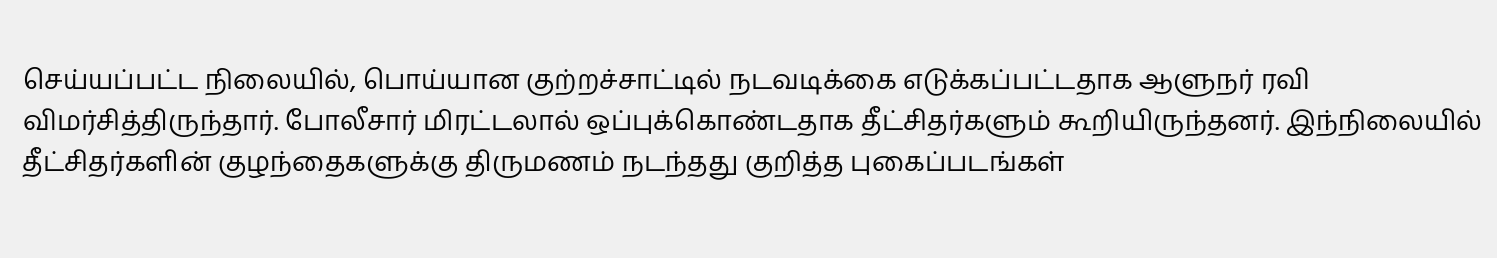செய்யப்பட்ட நிலையில், பொய்யான குற்றச்சாட்டில் நடவடிக்கை எடுக்கப்பட்டதாக ஆளுநர் ரவி விமர்சித்திருந்தார். போலீசார் மிரட்டலால் ஒப்புக்கொண்டதாக தீட்சிதர்களும் கூறியிருந்தனர். இந்நிலையில் தீட்சிதர்களின் குழந்தைகளுக்கு திருமணம் நடந்தது குறித்த புகைப்படங்கள்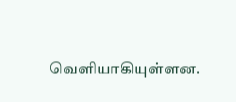வெளியாகியுள்ளன.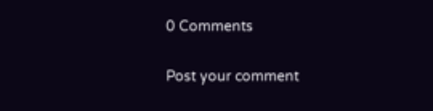0 Comments

Post your comment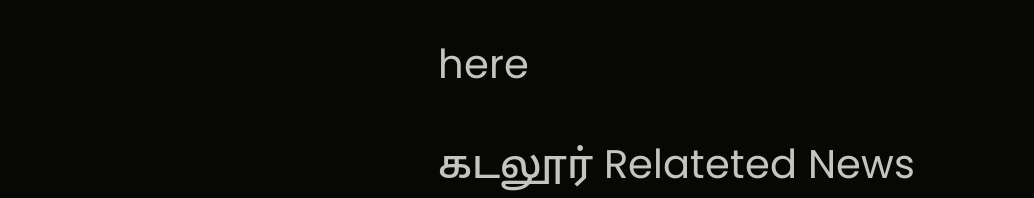here

கடலூர் Relateted News